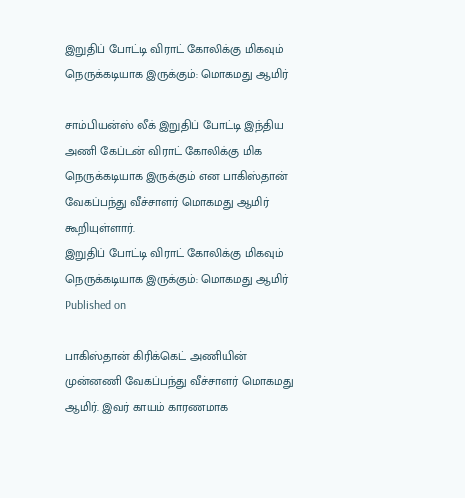இறுதிப் போட்டி விராட் கோலிக்கு மிகவும் நெருக்கடியாக இருக்கும்: மொகமது ஆமிர்

சாம்பியன்ஸ் லீக் இறுதிப் போட்டி இந்திய அணி கேப்டன் விராட் கோலிக்கு மிக நெருக்கடியாக இருக்கும் என பாகிஸ்தான் வேகப்பந்து வீச்சாளர் மொகமது ஆமிர் கூறியுள்ளார்.
இறுதிப் போட்டி விராட் கோலிக்கு மிகவும் நெருக்கடியாக இருக்கும்: மொகமது ஆமிர்
Published on

பாகிஸ்தான் கிரிக்கெட் அணியின் முன்னணி வேகப்பந்து வீச்சாளர் மொகமது ஆமிர். இவர் காயம் காரணமாக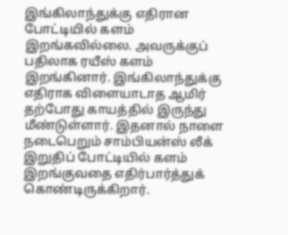இங்கிலாந்துக்கு எதிரான போட்டியில் களம் இறங்கவில்லை. அவருக்குப் பதிலாக ரயீஸ் களம் இறங்கினார். இங்கிலாந்துக்கு எதிராக விளையாடாத ஆமிர் தற்போது காயத்தில் இருந்து மீண்டுள்ளார். இதனால் நாளை நடைபெறும் சாம்பியன்ஸ் லீக் இறுதிப் போட்டியில் களம் இறங்குவதை எதிர்பார்த்துக் கொண்டிருக்கிறார்.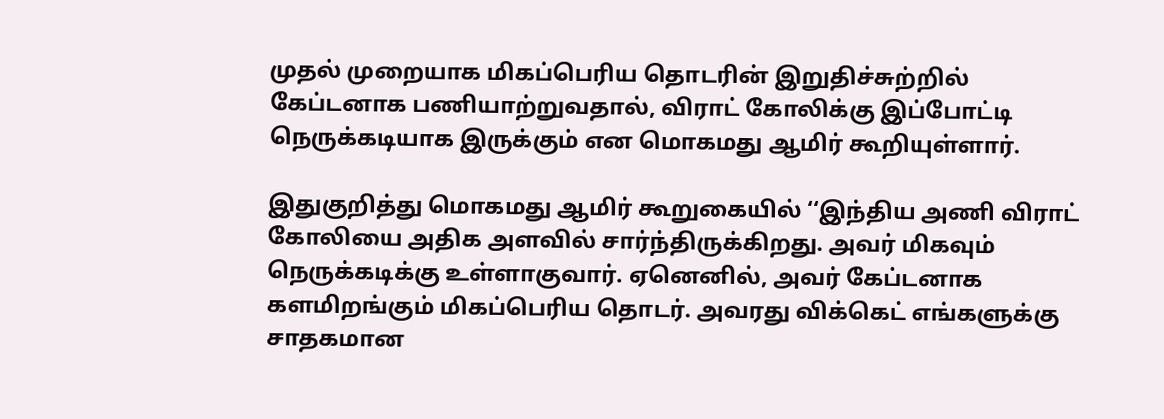முதல் முறையாக மிகப்பெரிய தொடரின் இறுதிச்சுற்றில் கேப்டனாக பணியாற்றுவதால், விராட் கோலிக்கு இப்போட்டி நெருக்கடியாக இருக்கும் என மொகமது ஆமிர் கூறியுள்ளார்.

இதுகுறித்து மொகமது ஆமிர் கூறுகையில் ‘‘இந்திய அணி விராட் கோலியை அதிக அளவில் சார்ந்திருக்கிறது. அவர் மிகவும் நெருக்கடிக்கு உள்ளாகுவார். ஏனெனில், அவர் கேப்டனாக களமிறங்கும் மிகப்பெரிய தொடர். அவரது விக்கெட் எங்களுக்கு சாதகமான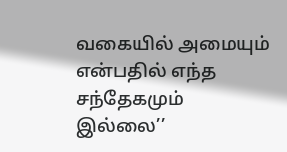வகையில் அமையும் என்பதில் எந்த சந்தேகமும் இல்லை’’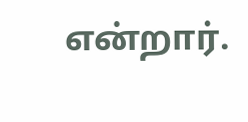என்றார்.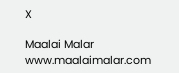X

Maalai Malar
www.maalaimalar.com